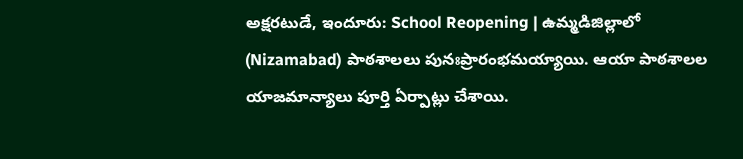అక్షరటుడే, ఇందూరు: School Reopening | ఉమ్మడిజిల్లాలో (Nizamabad) పాఠశాలలు పునఃప్రారంభమయ్యాయి. ఆయా పాఠశాలల యాజమాన్యాలు పూర్తి ఏర్పాట్లు చేశాయి.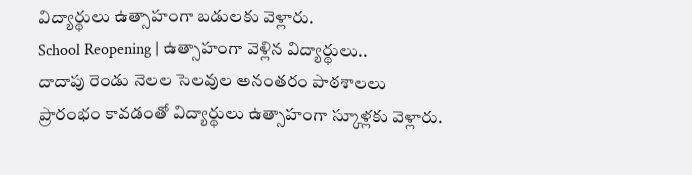విద్యార్థులు ఉత్సాహంగా బడులకు వెళ్లారు.
School Reopening | ఉత్సాహంగా వెళ్లిన విద్యార్థులు..
దాదాపు రెండు నెలల సెలవుల అనంతరం పాఠశాలలు ప్రారంభం కావడంతో విద్యార్థులు ఉత్సాహంగా స్కూళ్లకు వెళ్లారు.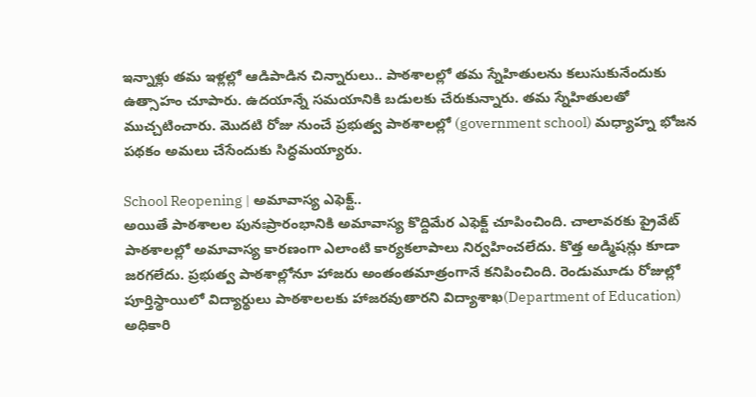ఇన్నాళ్లు తమ ఇళ్లల్లో ఆడిపాడిన చిన్నారులు.. పాఠశాలల్లో తమ స్నేహితులను కలుసుకునేందుకు ఉత్సాహం చూపారు. ఉదయాన్నే సమయానికి బడులకు చేరుకున్నారు. తమ స్నేహితులతో ముచ్చటించారు. మొదటి రోజు నుంచే ప్రభుత్వ పాఠశాలల్లో (government school) మధ్యాహ్న భోజన పథకం అమలు చేసేందుకు సిద్ధమయ్యారు.

School Reopening | అమావాస్య ఎఫెక్ట్..
అయితే పాఠశాలల పునఃప్రారంభానికి అమావాస్య కొద్దిమేర ఎఫెక్ట్ చూపించింది. చాలావరకు ప్రైవేట్ పాఠశాలల్లో అమావాస్య కారణంగా ఎలాంటి కార్యకలాపాలు నిర్వహించలేదు. కొత్త అడ్మిషన్లు కూడా జరగలేదు. ప్రభుత్వ పాఠశాల్లోనూ హాజరు అంతంతమాత్రంగానే కనిపించింది. రెండుమూడు రోజుల్లో పూర్తిస్థాయిలో విద్యార్థులు పాఠశాలలకు హాజరవుతారని విద్యాశాఖ(Department of Education) అధికారి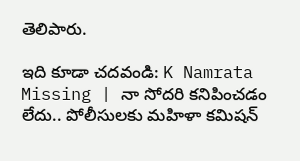తెలిపారు.

ఇది కూడా చదవండి: K Namrata Missing | నా సోదరి కనిపించడం లేదు.. పోలీసులకు మహిళా కమిషన్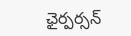ఛైర్పర్సన్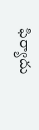ఫిర్యాదు